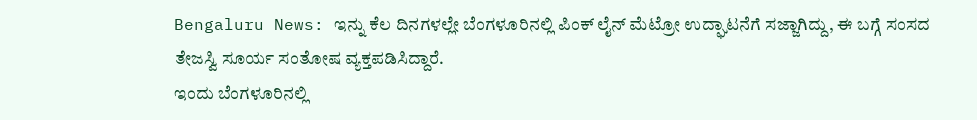Bengaluru News: ಇನ್ನು ಕೆಲ ದಿನಗಳಲ್ಲೇ ಬೆಂಗಳೂರಿನಲ್ಲಿ ಪಿಂಕ್ ಲೈನ್ ಮೆಟ್ರೋ ಉದ್ಘಾಟನೆಗೆ ಸಜ್ಜಾಗಿದ್ದು, ಈ ಬಗ್ಗೆ ಸಂಸದ ತೇಜಸ್ವಿ ಸೂರ್ಯ ಸಂತೋಷ ವ್ಯಕ್ತಪಡಿಸಿದ್ದಾರೆ.
ಇಂದು ಬೆಂಗಳೂರಿನಲ್ಲಿ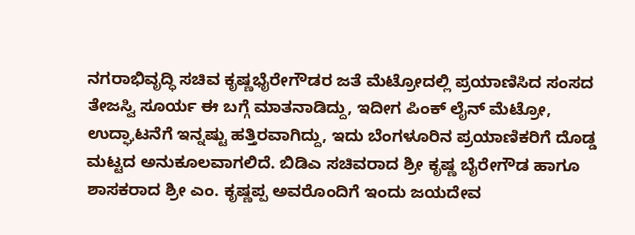ನಗರಾಭಿವೃದ್ಧಿ ಸಚಿವ ಕೃಷ್ಣಭೈರೇಗೌಡರ ಜತೆ ಮೆಟ್ರೋದಲ್ಲಿ ಪ್ರಯಾಣಿಸಿದ ಸಂಸದ ತೇಜಸ್ವಿ ಸೂರ್ಯ ಈ ಬಗ್ಗೆ ಮಾತನಾಡಿದ್ದು, ಇದೀಗ ಪಿಂಕ್ ಲೈನ್ ಮೆಟ್ರೋ, ಉದ್ಘಾಟನೆಗೆ ಇನ್ನಷ್ಟು ಹತ್ತಿರವಾಗಿದ್ದು, ಇದು ಬೆಂಗಳೂರಿನ ಪ್ರಯಾಣಿಕರಿಗೆ ದೊಡ್ಡ ಮಟ್ಟದ ಅನುಕೂಲವಾಗಲಿದೆ. ಬಿಡಿಎ ಸಚಿವರಾದ ಶ್ರೀ ಕೃಷ್ಣ ಬೈರೇಗೌಡ ಹಾಗೂ ಶಾಸಕರಾದ ಶ್ರೀ ಎಂ. ಕೃಷ್ಣಪ್ಪ ಅವರೊಂದಿಗೆ ಇಂದು ಜಯದೇವ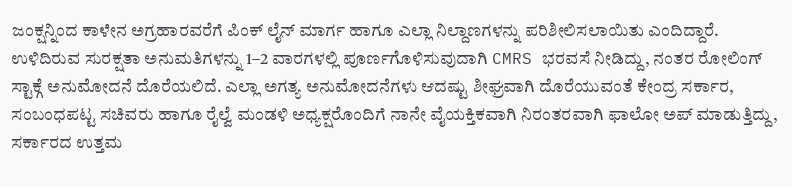ಜಂಕ್ಷನ್ನಿಂದ ಕಾಳೇನ ಅಗ್ರಹಾರವರೆಗೆ ಪಿಂಕ್ ಲೈನ್ ಮಾರ್ಗ ಹಾಗೂ ಎಲ್ಲಾ ನಿಲ್ದಾಣಗಳನ್ನು ಪರಿಶೀಲಿಸಲಾಯಿತು ಎಂದಿದ್ದಾರೆ.
ಉಳಿದಿರುವ ಸುರಕ್ಷತಾ ಅನುಮತಿಗಳನ್ನು 1–2 ವಾರಗಳಲ್ಲಿ ಪೂರ್ಣಗೊಳಿಸುವುದಾಗಿ CMRS ಭರವಸೆ ನೀಡಿದ್ದು, ನಂತರ ರೋಲಿಂಗ್ ಸ್ಟಾಕ್ಗೆ ಅನುಮೋದನೆ ದೊರೆಯಲಿದೆ. ಎಲ್ಲಾ ಅಗತ್ಯ ಅನುಮೋದನೆಗಳು ಆದಷ್ಟು ಶೀಘ್ರವಾಗಿ ದೊರೆಯುವಂತೆ ಕೇಂದ್ರ ಸರ್ಕಾರ, ಸಂಬಂಧಪಟ್ಟ ಸಚಿವರು ಹಾಗೂ ರೈಲ್ವೆ ಮಂಡಳಿ ಅಧ್ಯಕ್ಷರೊಂದಿಗೆ ನಾನೇ ವೈಯಕ್ತಿಕವಾಗಿ ನಿರಂತರವಾಗಿ ಫಾಲೋ ಅಪ್ ಮಾಡುತ್ತಿದ್ದು, ಸರ್ಕಾರದ ಉತ್ತಮ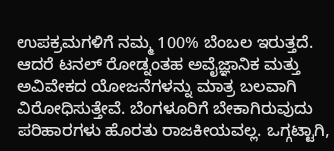ಉಪಕ್ರಮಗಳಿಗೆ ನಮ್ಮ 100% ಬೆಂಬಲ ಇರುತ್ತದೆ.
ಆದರೆ ಟನಲ್ ರೋಡ್ನಂತಹ ಅವೈಜ್ಞಾನಿಕ ಮತ್ತು ಅವಿವೇಕದ ಯೋಜನೆಗಳನ್ನು ಮಾತ್ರ ಬಲವಾಗಿ ವಿರೋಧಿಸುತ್ತೇವೆ. ಬೆಂಗಳೂರಿಗೆ ಬೇಕಾಗಿರುವುದು ಪರಿಹಾರಗಳು ಹೊರತು ರಾಜಕೀಯವಲ್ಲ. ಒಗ್ಗಟ್ಟಾಗಿ,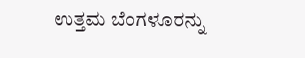ಉತ್ತಮ ಬೆಂಗಳೂರನ್ನು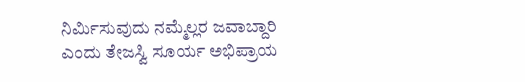ನಿರ್ಮಿಸುವುದು ನಮ್ಮೆಲ್ಲರ ಜವಾಬ್ದಾರಿ ಎಂದು ತೇಜಸ್ವಿ ಸೂರ್ಯ ಅಭಿಪ್ರಾಯ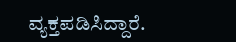ವ್ಯಕ್ತಪಡಿಸಿದ್ದಾರೆ.